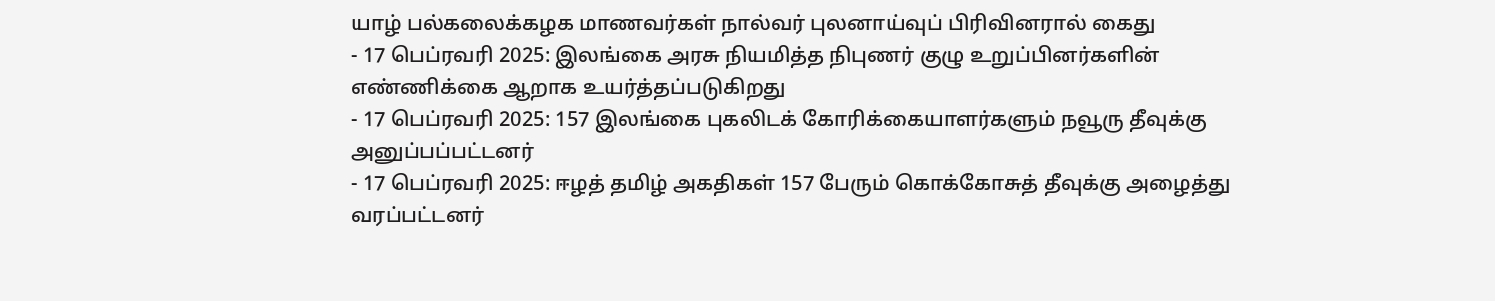யாழ் பல்கலைக்கழக மாணவர்கள் நால்வர் புலனாய்வுப் பிரிவினரால் கைது
- 17 பெப்ரவரி 2025: இலங்கை அரசு நியமித்த நிபுணர் குழு உறுப்பினர்களின் எண்ணிக்கை ஆறாக உயர்த்தப்படுகிறது
- 17 பெப்ரவரி 2025: 157 இலங்கை புகலிடக் கோரிக்கையாளர்களும் நவூரு தீவுக்கு அனுப்பப்பட்டனர்
- 17 பெப்ரவரி 2025: ஈழத் தமிழ் அகதிகள் 157 பேரும் கொக்கோசுத் தீவுக்கு அழைத்து வரப்பட்டனர்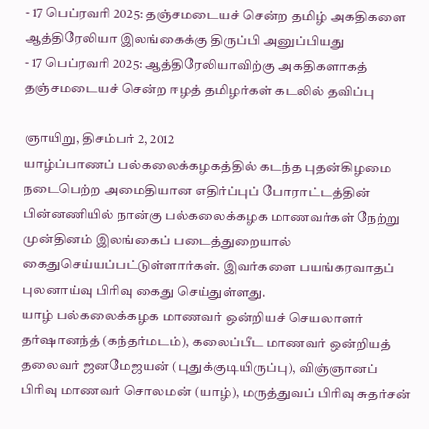- 17 பெப்ரவரி 2025: தஞ்சமடையச் சென்ற தமிழ் அகதிகளை ஆத்திரேலியா இலங்கைக்கு திருப்பி அனுப்பியது
- 17 பெப்ரவரி 2025: ஆத்திரேலியாவிற்கு அகதிகளாகத் தஞ்சமடையச் சென்ற ஈழத் தமிழர்கள் கடலில் தவிப்பு

ஞாயிறு, திசம்பர் 2, 2012
யாழ்ப்பாணப் பல்கலைக்கழகத்தில் கடந்த புதன்கிழமை நடைபெற்ற அமைதியான எதிர்ப்புப் போராட்டத்தின் பின்னணியில் நான்கு பல்கலைக்கழக மாணவர்கள் நேற்று முன்தினம் இலங்கைப் படைத்துறையால் கைதுசெய்யப்பட்டுள்ளார்கள். இவர்களை பயங்கரவாதப் புலனாய்வு பிரிவு கைது செய்துள்ளது.
யாழ் பல்கலைக்கழக மாணவர் ஒன்றியச் செயலாளர் தர்ஷானந்த் (கந்தர்மடம்), கலைப்பீட மாணவர் ஒன்றியத் தலைவர் ஜனமேஜயன் (புதுக்குடியிருப்பு), விஞ்ஞானப் பிரிவு மாணவர் சொலமன் (யாழ்), மருத்துவப் பிரிவு சுதர்சன்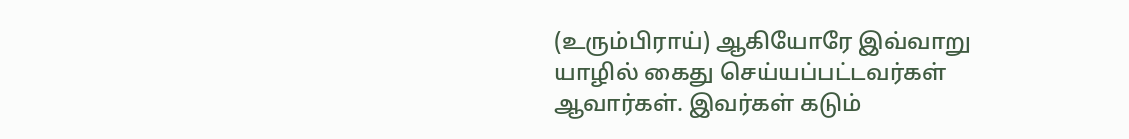(உரும்பிராய்) ஆகியோரே இவ்வாறு யாழில் கைது செய்யப்பட்டவர்கள் ஆவார்கள். இவர்கள் கடும்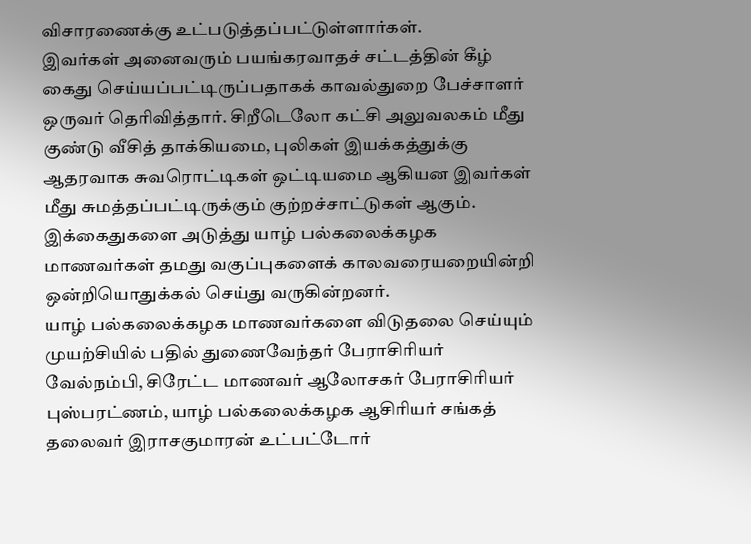விசாரணைக்கு உட்படுத்தப்பட்டுள்ளார்கள்.
இவர்கள் அனைவரும் பயங்கரவாதச் சட்டத்தின் கீழ் கைது செய்யப்பட்டிருப்பதாகக் காவல்துறை பேச்சாளர் ஒருவர் தெரிவித்தார். சிறீடெலோ கட்சி அலுவலகம் மீது குண்டு வீசித் தாக்கியமை, புலிகள் இயக்கத்துக்கு ஆதரவாக சுவரொட்டிகள் ஒட்டியமை ஆகியன இவர்கள் மீது சுமத்தப்பட்டிருக்கும் குற்றச்சாட்டுகள் ஆகும்.
இக்கைதுகளை அடுத்து யாழ் பல்கலைக்கழக மாணவர்கள் தமது வகுப்புகளைக் காலவரையறையின்றி ஒன்றியொதுக்கல் செய்து வருகின்றனர்.
யாழ் பல்கலைக்கழக மாணவர்களை விடுதலை செய்யும் முயற்சியில் பதில் துணைவேந்தர் பேராசிரியர் வேல்நம்பி, சிரேட்ட மாணவர் ஆலோசகர் பேராசிரியர் புஸ்பரட்ணம், யாழ் பல்கலைக்கழக ஆசிரியர் சங்கத் தலைவர் இராசகுமாரன் உட்பட்டோர்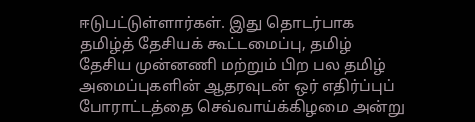ஈடுபட்டுள்ளார்கள். இது தொடர்பாக தமிழ்த் தேசியக் கூட்டமைப்பு, தமிழ் தேசிய முன்னணி மற்றும் பிற பல தமிழ் அமைப்புகளின் ஆதரவுடன் ஒர் எதிர்ப்புப் போராட்டத்தை செவ்வாய்க்கிழமை அன்று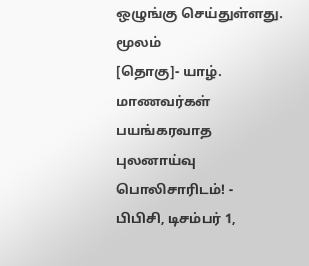ஒழுங்கு செய்துள்ளது.
மூலம்
[தொகு]- யாழ். மாணவர்கள் பயங்கரவாத புலனாய்வு பொலிசாரிடம்! - பிபிசி, டிசம்பர் 1,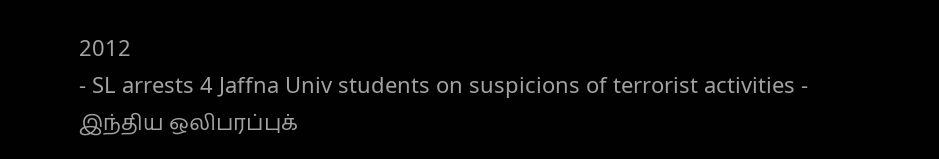2012
- SL arrests 4 Jaffna Univ students on suspicions of terrorist activities - இந்திய ஒலிபரப்புக்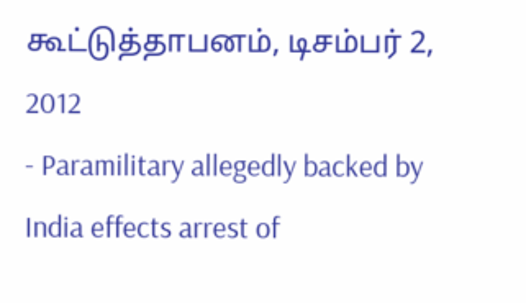கூட்டுத்தாபனம், டிசம்பர் 2, 2012
- Paramilitary allegedly backed by India effects arrest of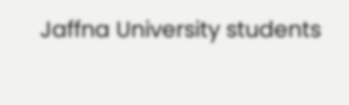Jaffna University students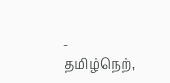- தமிழ்நெற்,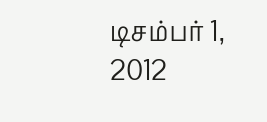டிசம்பர் 1, 2012